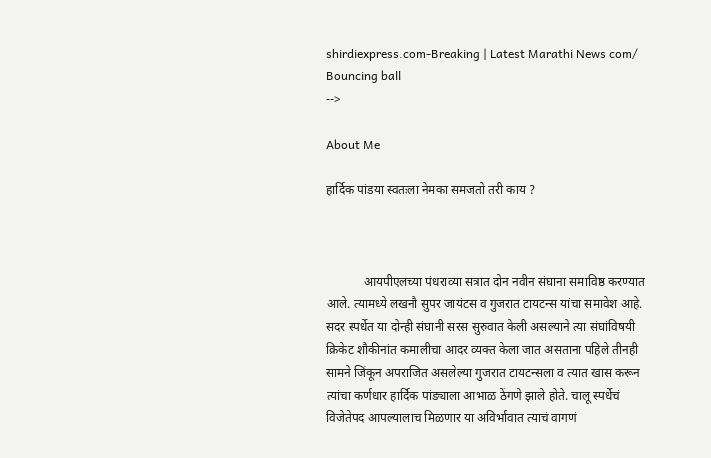shirdiexpress.com-Breaking | Latest Marathi News com/
Bouncing ball
-->

About Me

हार्दिक पांडया स्वतःला नेमका समजतो तरी काय ?



            आयपीएलच्या पंधराव्या सत्रात दोन नवीन संघाना समाविष्ठ करण्यात आले. त्यामध्ये लखनौ सुपर जायंटस व गुजरात टायटन्स यांचा समावेश आहे. सदर स्पर्धेत या दोन्ही संघानी सरस सुरुवात केली असल्याने त्या संघांविषयी क्रिकेट शौकीनांत कमालीचा आदर व्यक्त केला जात असताना पहिले तीनही सामने जिंकून अपराजित असलेल्या गुजरात टायटन्सला व त्यात खास करून त्यांचा कर्णधार हार्दिक पांङ्याला आभाळ ठेंगणे झाले होते. चालू स्पर्धेचं विजेतेपद आपल्यालाच मिळणार या अविर्भावात त्याचं वागणं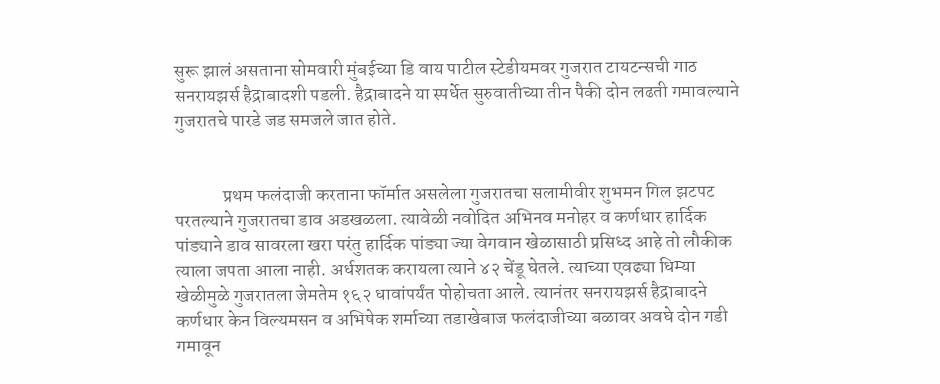सुरू झालं असताना सोमवारी मुंबईच्या डि वाय पाटील स्टेडीयमवर गुजरात टायटन्सची गाठ सनरायझर्स हैद्राबादशी पडली. हैद्राबादने या स्पर्धेत सुरुवातीच्या तीन पैकी दोन लढती गमावल्याने गुजरातचे पारडे जड समजले जात होते.


             प्रथम फलंदाजी करताना फॉर्मात असलेला गुजरातचा सलामीवीर शुभमन गिल झटपट परतल्याने गुजरातचा डाव अडखळला. त्यावेळी नवोदित अभिनव मनोहर व कर्णधार हार्दिक पांड्याने डाव सावरला खरा परंतु हार्दिक पांड्या ज्या वेगवान खेळासाठी प्रसिध्द आहे तो लौकीक त्याला जपता आला नाही. अर्धशतक करायला त्याने ४२ चेंडू घेतले. त्याच्या एवढ्या धिम्या खेळीमुळे गुजरातला जेमतेम १६२ धावांपर्यंत पोहोचता आले. त्यानंतर सनरायझर्स हैद्राबादने कर्णधार केन विल्यमसन व अभिषेक शर्माच्या तडाखेबाज फलंदाजीच्या बळावर अवघे दोन गडी गमावून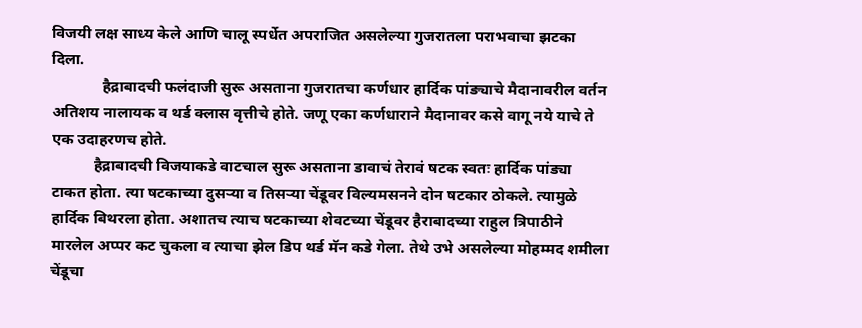विजयी लक्ष साध्य केले आणि चालू स्पर्धेत अपराजित असलेल्या गुजरातला पराभवाचा झटका दिला.
             हैद्राबादची फलंदाजी सुरू असताना गुजरातचा कर्णधार हार्दिक पांङ्याचे मैदानावरील वर्तन अतिशय नालायक व थर्ड क्लास वृत्तीचे होते. जणू एका कर्णधाराने मैदानावर कसे वागू नये याचे ते एक उदाहरणच होते.
           हैद्राबादची विजयाकडे वाटचाल सुरू असताना डावाचं तेरावं षटक स्वतः हार्दिक पांड्या टाकत होता. त्या षटकाच्या दुसऱ्या व तिसऱ्या चेंडूवर विल्यमसनने दोन षटकार ठोकले. त्यामुळे हार्दिक बिथरला होता. अशातच त्याच षटकाच्या शेवटच्या चेंडूवर हैराबादच्या राहुल त्रिपाठीने मारलेल अप्पर कट चुकला व त्याचा झेल डिप थर्ड मॅन कडे गेला. तेथे उभे असलेल्या मोहम्मद शमीला चेंडूचा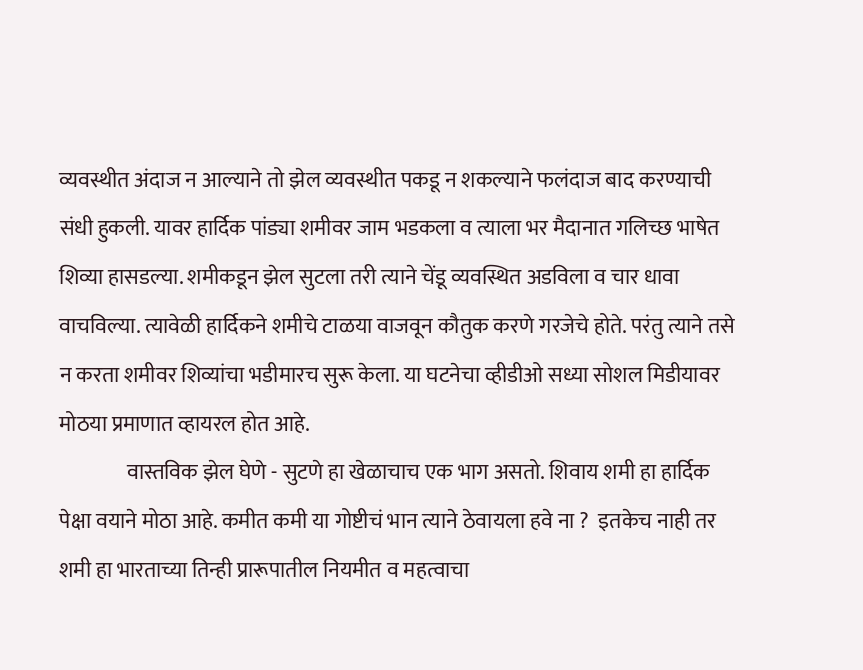व्यवस्थीत अंदाज न आल्याने तो झेल व्यवस्थीत पकडू न शकल्याने फलंदाज बाद करण्याची संधी हुकली. यावर हार्दिक पांड्या शमीवर जाम भडकला व त्याला भर मैदानात गलिच्छ भाषेत शिव्या हासडल्या. शमीकडून झेल सुटला तरी त्याने चेंडू व्यवस्थित अडविला व चार धावा वाचविल्या. त्यावेळी हार्दिकने शमीचे टाळया वाजवून कौतुक करणे गरजेचे होते. परंतु त्याने तसे न करता शमीवर शिव्यांचा भडीमारच सुरू केला. या घटनेचा व्हीडीओ सध्या सोशल मिडीयावर मोठया प्रमाणात व्हायरल होत आहे.
                वास्तविक झेल घेणे - सुटणे हा खेळाचाच एक भाग असतो. शिवाय शमी हा हार्दिक पेक्षा वयाने मोठा आहे. कमीत कमी या गोष्टीचं भान त्याने ठेवायला हवे ना ?  इतकेच नाही तर शमी हा भारताच्या तिन्ही प्रारूपातील नियमीत व महत्वाचा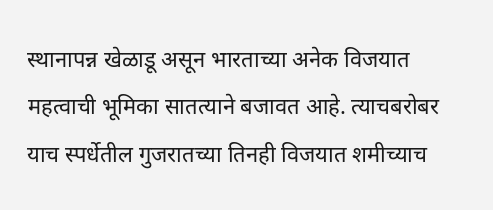स्थानापन्न खेळाडू असून भारताच्या अनेक विजयात महत्वाची भूमिका सातत्याने बजावत आहे. त्याचबरोबर याच स्पर्धेतील गुजरातच्या तिनही विजयात शमीच्याच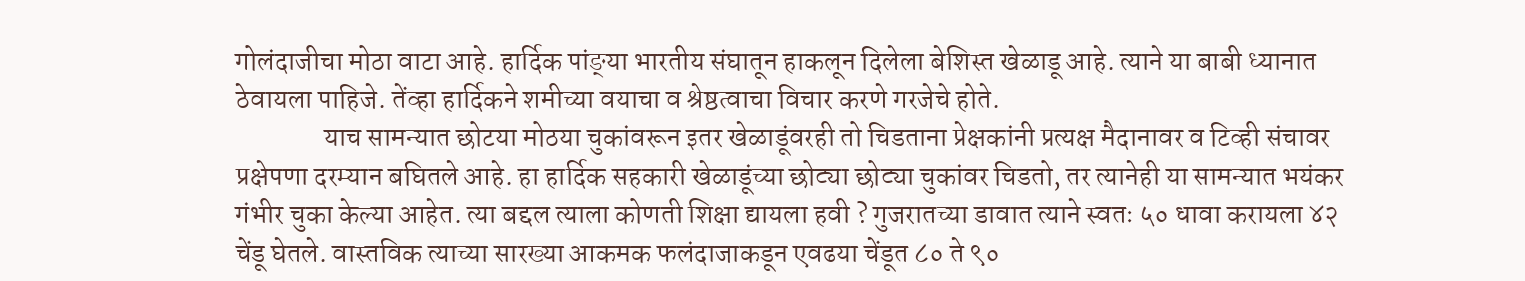गोलंदाजीचा मोठा वाटा आहे. हार्दिक पांङ्या भारतीय संघातून हाकलून दिलेला बेशिस्त खेळाडू आहे. त्याने या बाबी ध्यानात ठेवायला पाहिजे. तेंव्हा हार्दिकने शमीच्या वयाचा व श्रेष्ठत्वाचा विचार करणे गरजेचे होते.
                याच सामन्यात छोटया मोठया चुकांवरून इतर खेळाडूंवरही तो चिडताना प्रेक्षकांनी प्रत्यक्ष मैदानावर व टिव्ही संचावर प्रक्षेपणा दरम्यान बघितले आहे. हा हार्दिक सहकारी खेळाडूंच्या छोट्या छोट्या चुकांवर चिडतो, तर त्यानेही या सामन्यात भयंकर गंभीर चुका केल्या आहेत. त्या बद्दल त्याला कोणती शिक्षा द्यायला हवी ? गुजरातच्या डावात त्याने स्वतः ५० धावा करायला ४२ चेंडू घेतले. वास्तविक त्याच्या सारख्या आकमक फलंदाजाकडून एवढया चेंडूत ८० ते ९०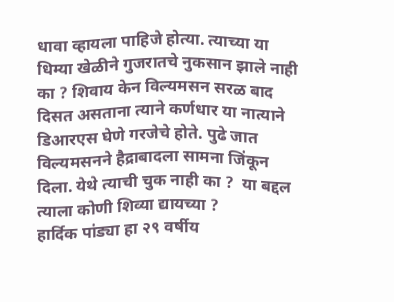धावा व्हायला पाहिजे होत्या. त्याच्या या धिम्या खेळीने गुजरातचे नुकसान झाले नाही का ? शिवाय केन विल्यमसन सरळ बाद दिसत असताना त्याने कर्णधार या नात्याने डिआरएस घेणे गरजेचे होते. पुढे जात विल्यमसनने हैद्राबादला सामना जिंकून दिला. येथे त्याची चुक नाही का ?  या बद्दल त्याला कोणी शिव्या द्यायच्या ?                    हार्दिक पांड्या हा २९ वर्षीय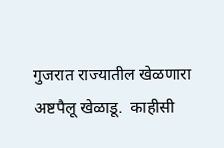गुजरात राज्यातील खेळणारा  अष्टपैलू खेळाडू.  काहीसी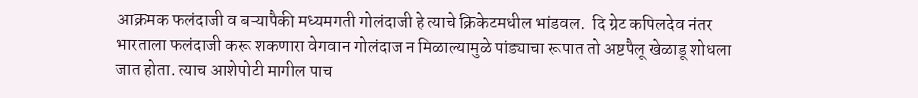आक्रमक फलंदाजी व बऱ्यापैकी मध्यमगती गोलंदाजी हे त्याचे क्रिकेटमधील भांडवल.  दि ग्रेट कपिलदेव नंतर भारताला फलंदाजी करू शकणारा वेगवान गोलंदाज न मिळाल्यामुळे पांड्याचा रूपात तो अष्टपैलू खेळाडू शोधला जात होता. त्याच आशेपोटी मागील पाच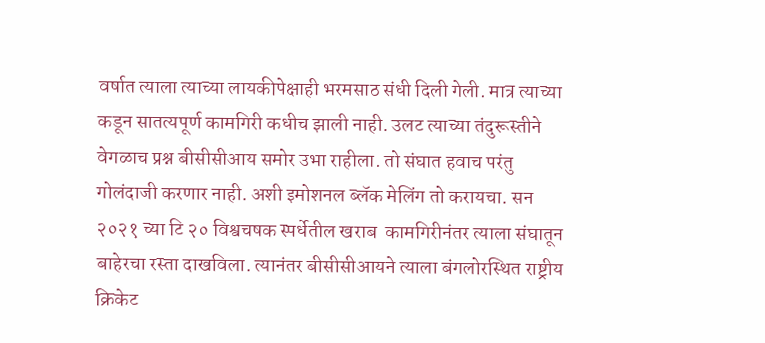वर्षात त्याला त्याच्या लायकीपेक्षाही भरमसाठ संधी दिली गेली. मात्र त्याच्या कडून सातत्यपूर्ण कामगिरी कधीच झाली नाही. उलट त्याच्या तंदुरूस्तीने वेगळाच प्रश्न बीसीसीआय समोर उभा राहीला. तो संघात हवाच परंतु गोलंदाजी करणार नाही. अशी इमोशनल ब्लॅक मेलिंग तो करायचा. सन २०२१ च्या टि २० विश्वचषक स्पर्धेतील खराब  कामगिरीनंतर त्याला संघातून बाहेरचा रस्ता दाखविला. त्यानंतर बीसीसीआयने त्याला बंगलोरस्थित राष्ट्रीय क्रिकेट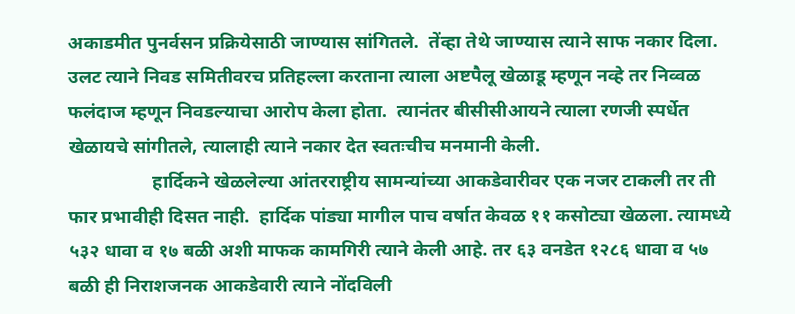अकाडमीत पुनर्वसन प्रक्रियेसाठी जाण्यास सांगितले.  तेंव्हा तेथे जाण्यास त्याने साफ नकार दिला. उलट त्याने निवड समितीवरच प्रतिहल्ला करताना त्याला अष्टपैलू खेळाडू म्हणून नव्हे तर निव्वळ फलंदाज म्हणून निवडल्याचा आरोप केला होता.  त्यानंतर बीसीसीआयने त्याला रणजी स्पर्धेत खेळायचे सांगीतले, त्यालाही त्याने नकार देत स्वतःचीच मनमानी केली.
                  हार्दिकने खेळलेल्या आंतरराष्ट्रीय सामन्यांच्या आकडेवारीवर एक नजर टाकली तर ती फार प्रभावीही दिसत नाही.  हार्दिक पांड्या मागील पाच वर्षात केवळ ११ कसोट्या खेळला. त्यामध्ये ५३२ धावा व १७ बळी अशी माफक कामगिरी त्याने केली आहे. तर ६३ वनडेत १२८६ धावा व ५७ बळी ही निराशजनक आकडेवारी त्याने नोंदविली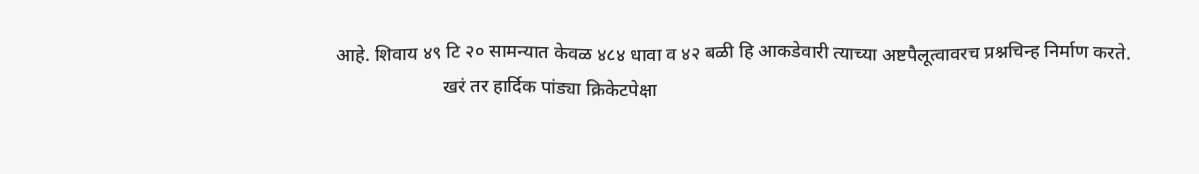आहे. शिवाय ४९ टि २० सामन्यात केवळ ४८४ धावा व ४२ बळी हि आकडेवारी त्याच्या अष्टपैलूत्वावरच प्रश्नचिन्ह निर्माण करते.
                       खरं तर हार्दिक पांड्या क्रिकेटपेक्षा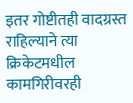इतर गोष्टीतही वादग्रस्त राहिल्याने त्या क्रिकेटमधील कामगिरीवरही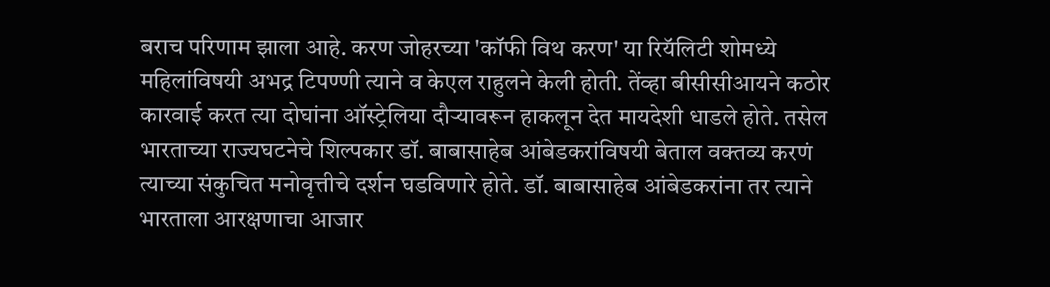बराच परिणाम झाला आहे. करण जोहरच्या 'कॉफी विथ करण' या रियॅलिटी शोमध्ये महिलांविषयी अभद्र टिपण्णी त्याने व केएल राहुलने केली होती. तेंव्हा बीसीसीआयने कठोर कारवाई करत त्या दोघांना ऑस्ट्रेलिया दौऱ्यावरून हाकलून देत मायदेशी धाडले होते. तसेल  भारताच्या राज्यघटनेचे शिल्पकार डॉ. बाबासाहेब आंबेडकरांविषयी बेताल वक्तव्य करणं त्याच्या संकुचित मनोवृत्तीचे दर्शन घडविणारे होते. डॉ. बाबासाहेब आंबेडकरांना तर त्याने भारताला आरक्षणाचा आजार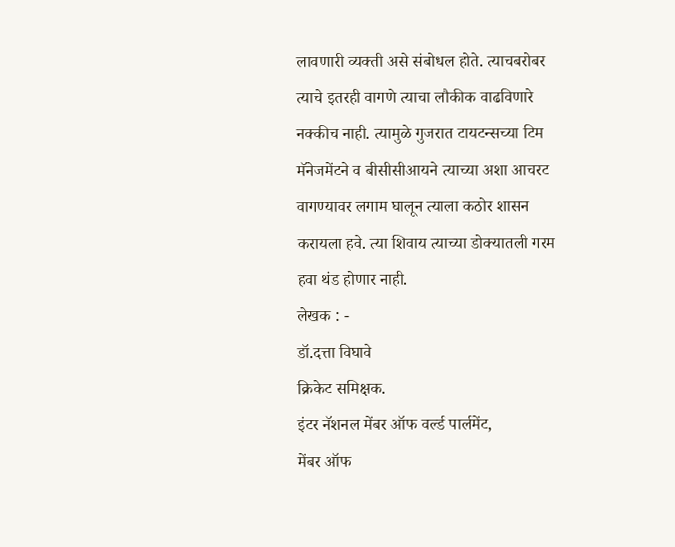लावणारी व्यक्ती असे संबोधल होते. त्याचबरोबर त्याचे इतरही वागणे त्याचा लौकीक वाढविणारे नक्कीच नाही. त्यामुळे गुजरात टायटन्सच्या टिम मॅनेजमेंटने व बीसीसीआयने त्याच्या अशा आचरट वागण्यावर लगाम घालून त्याला कठोर शासन करायला हवे. त्या शिवाय त्याच्या डोक्यातली गरम हवा थंड होणार नाही.
लेखक : -
डॉ.दत्ता विघावे
क्रिकेट समिक्षक.
इंटर नॅशनल मेंबर ऑफ वर्ल्ड पार्लमेंट,
मेंबर ऑफ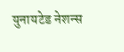युनायटेड नेशन्स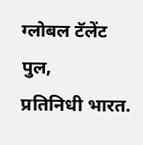ग्लोबल टॅलेंट पुल,
प्रतिनिधी भारत.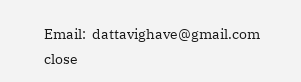Email:  dattavighave@gmail.com
close